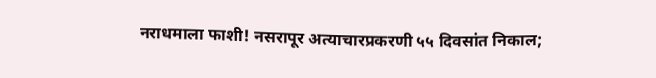नराधमाला फाशी! नसरापूर अत्याचारप्रकरणी ५५ दिवसांत निकाल;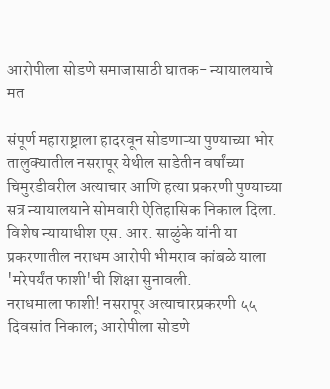आरोपीला सोडणे समाजासाठी घातक- न्यायालयाचे मत

संपूर्ण महाराष्ट्राला हादरवून सोडणाऱ्या पुण्याच्या भोर तालुक्यातील नसरापूर येथील साडेतीन वर्षांच्या चिमुरडीवरील अत्याचार आणि हत्या प्रकरणी पुण्याच्या सत्र न्यायालयाने सोमवारी ऐतिहासिक निकाल दिला. विशेष न्यायाधीश एस. आर. साळुंके यांनी या प्रकरणातील नराधम आरोपी भीमराव कांबळे याला 'मरेपर्यंत फाशी'ची शिक्षा सुनावली.
नराधमाला फाशी! नसरापूर अत्याचारप्रकरणी ५५ दिवसांत निकाल; आरोपीला सोडणे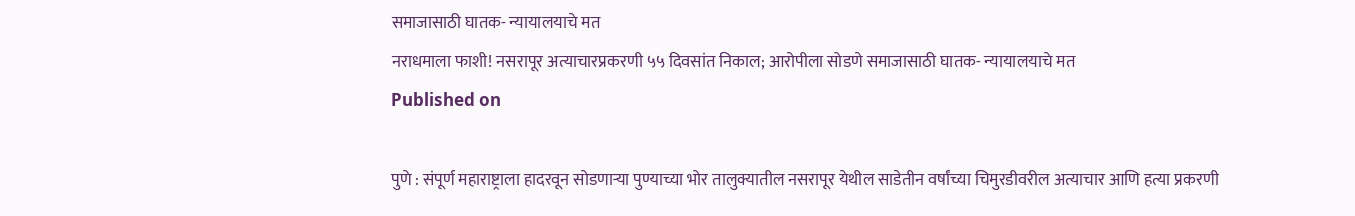समाजासाठी घातक- न्यायालयाचे मत
नराधमाला फाशी! नसरापूर अत्याचारप्रकरणी ५५ दिवसांत निकाल; आरोपीला सोडणे समाजासाठी घातक- न्यायालयाचे मत
Published on

पुणे : संपूर्ण महाराष्ट्राला हादरवून सोडणाऱ्या पुण्याच्या भोर तालुक्यातील नसरापूर येथील साडेतीन वर्षांच्या चिमुरडीवरील अत्याचार आणि हत्या प्रकरणी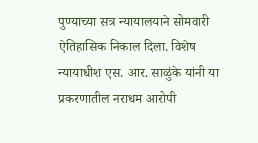पुण्याच्या सत्र न्यायालयाने सोमवारी ऐतिहासिक निकाल दिला. विशेष न्यायाधीश एस. आर. साळुंके यांनी या प्रकरणातील नराधम आरोपी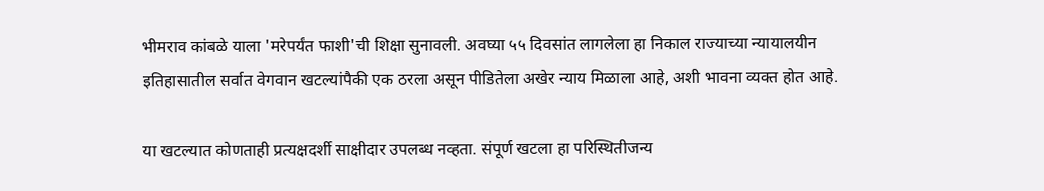भीमराव कांबळे याला 'मरेपर्यंत फाशी'ची शिक्षा सुनावली. अवघ्या ५५ दिवसांत लागलेला हा निकाल राज्याच्या न्यायालयीन इतिहासातील सर्वात वेगवान खटल्यांपैकी एक ठरला असून पीडितेला अखेर न्याय मिळाला आहे, अशी भावना व्यक्त होत आहे.

या खटल्यात कोणताही प्रत्यक्षदर्शी साक्षीदार उपलब्ध नव्हता. संपूर्ण खटला हा परिस्थितीजन्य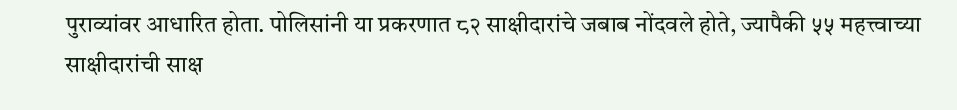पुराव्यांवर आधारित होता. पोलिसांनी या प्रकरणात ८२ साक्षीदारांचे जबाब नोंदवले होते, ज्यापैकी ५५ महत्त्वाच्या साक्षीदारांची साक्ष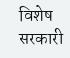विशेष सरकारी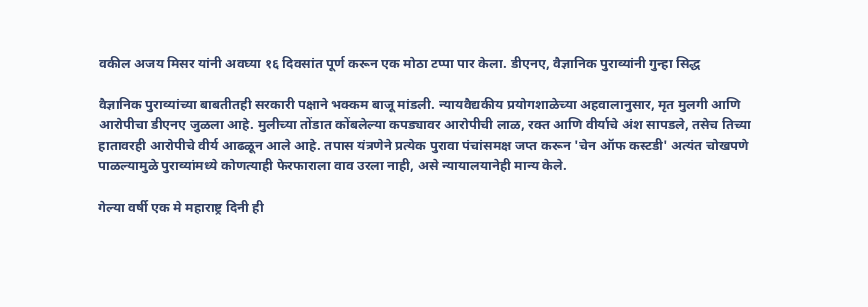वकील अजय मिसर यांनी अवघ्या १६ दिवसांत पूर्ण करून एक मोठा टप्पा पार केला. डीएनए, वैज्ञानिक पुराव्यांनी गुन्हा सिद्ध

वैज्ञानिक पुराव्यांच्या बाबतीतही सरकारी पक्षाने भक्कम बाजू मांडली. न्यायवैद्यकीय प्रयोगशाळेच्या अहवालानुसार, मृत मुलगी आणि आरोपीचा डीएनए जुळला आहे. मुलीच्या तोंडात कोंबलेल्या कपड्यावर आरोपीची लाळ, रक्त आणि वीर्याचे अंश सापडले, तसेच तिच्या हातावरही आरोपीचे वीर्य आढळून आले आहे. तपास यंत्रणेने प्रत्येक पुरावा पंचांसमक्ष जप्त करून 'चेन ऑफ कस्टडी' अत्यंत चोखपणे पाळल्यामुळे पुराव्यांमध्ये कोणत्याही फेरफाराला वाव उरला नाही, असे न्यायालयानेही मान्य केले.

गेल्या वर्षी एक मे महाराष्ट्र दिनी ही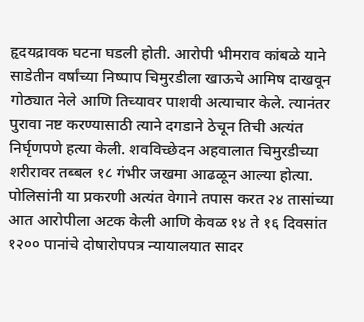हृदयद्रावक घटना घडली होती. आरोपी भीमराव कांबळे याने साडेतीन वर्षांच्या निष्पाप चिमुरडीला खाऊचे आमिष दाखवून गोठ्यात नेले आणि तिच्यावर पाशवी अत्याचार केले. त्यानंतर पुरावा नष्ट करण्यासाठी त्याने दगडाने ठेचून तिची अत्यंत निर्घृणपणे हत्या केली. शवविच्छेदन अहवालात चिमुरडीच्या शरीरावर तब्बल १८ गंभीर जखमा आढळून आल्या होत्या. पोलिसांनी या प्रकरणी अत्यंत वेगाने तपास करत २४ तासांच्या आत आरोपीला अटक केली आणि केवळ १४ ते १६ दिवसांत १२०० पानांचे दोषारोपपत्र न्यायालयात सादर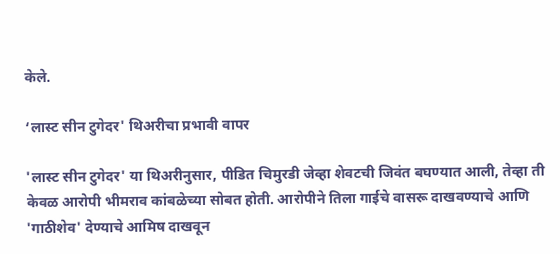केले.

‘लास्ट सीन टुगेदर' थिअरीचा प्रभावी वापर

'लास्ट सीन टुगेदर' या थिअरीनुसार, पीडित चिमुरडी जेव्हा शेवटची जिवंत बघण्यात आली, तेव्हा ती केवळ आरोपी भीमराव कांबळेच्या सोबत होती. आरोपीने तिला गाईचे वासरू दाखवण्याचे आणि 'गाठीशेव' देण्याचे आमिष दाखवून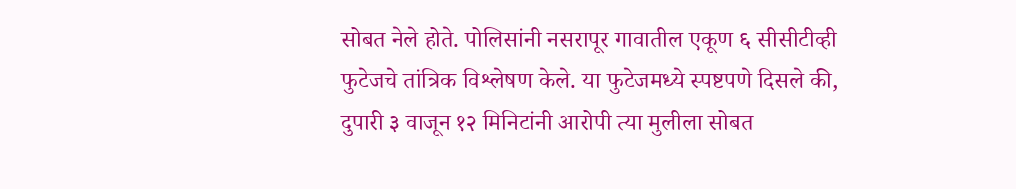सोबत नेले होते. पोलिसांनी नसरापूर गावातील एकूण ६ सीसीटीव्ही फुटेजचे तांत्रिक विश्लेषण केले. या फुटेजमध्ये स्पष्टपणे दिसले की, दुपारी ३ वाजून १२ मिनिटांनी आरोपी त्या मुलीला सोबत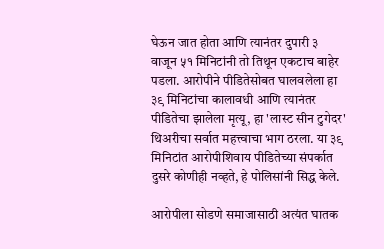घेऊन जात होता आणि त्यानंतर दुपारी ३ वाजून ५१ मिनिटांनी तो तिथून एकटाच बाहेर पडला. आरोपीने पीडितेसोबत घालवलेला हा ३९ मिनिटांचा कालावधी आणि त्यानंतर पीडितेचा झालेला मृत्यू, हा 'लास्ट सीन टुगेदर' थिअरीचा सर्वात महत्त्वाचा भाग ठरला. या ३९ मिनिटांत आरोपीशिवाय पीडितेच्या संपर्कात दुसरे कोणीही नव्हते, हे पोलिसांनी सिद्ध केले.

आरोपीला सोडणे समाजासाठी अत्यंत घातक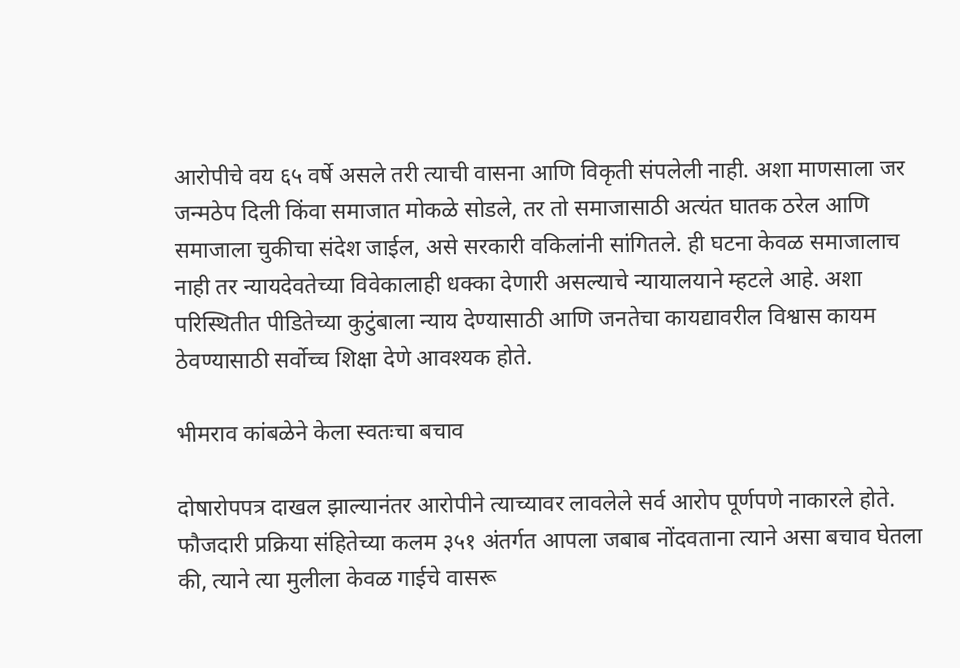आरोपीचे वय ६५ वर्षे असले तरी त्याची वासना आणि विकृती संपलेली नाही. अशा माणसाला जर जन्मठेप दिली किंवा समाजात मोकळे सोडले, तर तो समाजासाठी अत्यंत घातक ठरेल आणि समाजाला चुकीचा संदेश जाईल, असे सरकारी वकिलांनी सांगितले. ही घटना केवळ समाजालाच नाही तर न्यायदेवतेच्या विवेकालाही धक्का देणारी असल्याचे न्यायालयाने म्हटले आहे. अशा परिस्थितीत पीडितेच्या कुटुंबाला न्याय देण्यासाठी आणि जनतेचा कायद्यावरील विश्वास कायम ठेवण्यासाठी सर्वोच्च शिक्षा देणे आवश्यक होते.

भीमराव कांबळेने केला स्वतःचा बचाव

दोषारोपपत्र दाखल झाल्यानंतर आरोपीने त्याच्यावर लावलेले सर्व आरोप पूर्णपणे नाकारले होते. फौजदारी प्रक्रिया संहितेच्या कलम ३५१ अंतर्गत आपला जबाब नोंदवताना त्याने असा बचाव घेतला की, त्याने त्या मुलीला केवळ गाईचे वासरू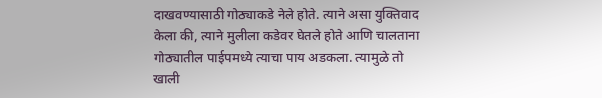दाखवण्यासाठी गोठ्याकडे नेले होते. त्याने असा युक्तिवाद केला की, त्याने मुलीला कडेवर घेतले होते आणि चालताना गोठ्यातील पाईपमध्ये त्याचा पाय अडकला. त्यामुळे तो खाली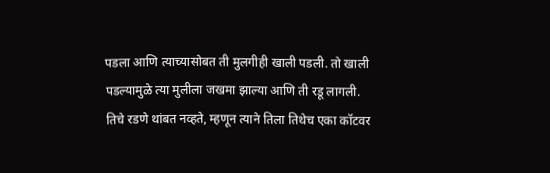पडला आणि त्याच्यासोबत ती मुलगीही खाली पडली. तो खाली पडल्यामुळे त्या मुलीला जखमा झाल्या आणि ती रडू लागली. तिचे रडणे थांबत नव्हते, म्हणून त्याने तिला तिथेच एका कॉटवर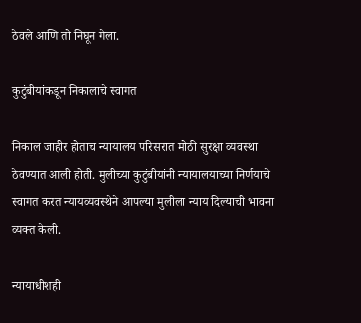ठेवले आणि तो निघून गेला.

कुटुंबीयांकडून निकालाचे स्वागत

निकाल जाहीर होताच न्यायालय परिसरात मोठी सुरक्षा व्यवस्था ठेवण्यात आली होती. मुलीच्या कुटुंबीयांनी न्यायालयाच्या निर्णयाचे स्वागत करत न्यायव्यवस्थेने आपल्या मुलीला न्याय दिल्याची भावना व्यक्त केली.

न्यायाधीशही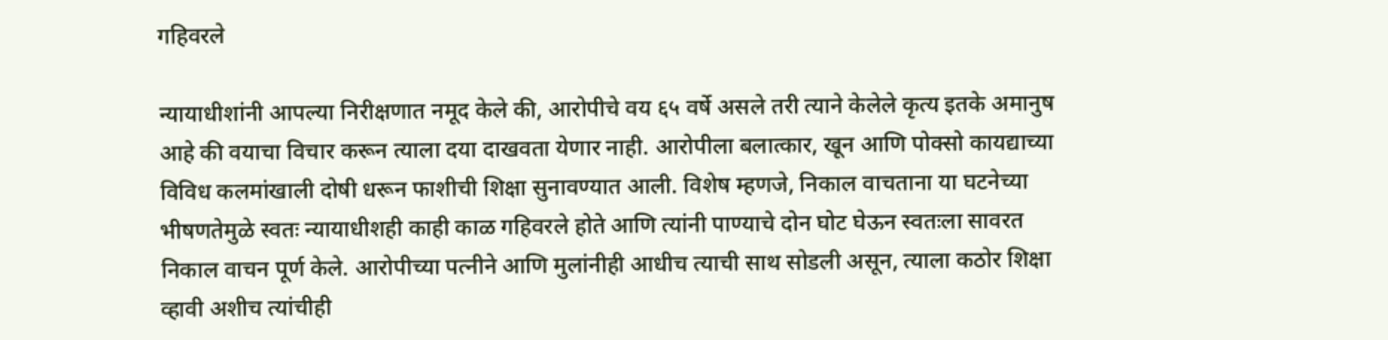गहिवरले

न्यायाधीशांनी आपल्या निरीक्षणात नमूद केले की, आरोपीचे वय ६५ वर्षे असले तरी त्याने केलेले कृत्य इतके अमानुष आहे की वयाचा विचार करून त्याला दया दाखवता येणार नाही. आरोपीला बलात्कार, खून आणि पोक्सो कायद्याच्या विविध कलमांखाली दोषी धरून फाशीची शिक्षा सुनावण्यात आली. विशेष म्हणजे, निकाल वाचताना या घटनेच्या भीषणतेमुळे स्वतः न्यायाधीशही काही काळ गहिवरले होते आणि त्यांनी पाण्याचे दोन घोट घेऊन स्वतःला सावरत निकाल वाचन पूर्ण केले. आरोपीच्या पत्नीने आणि मुलांनीही आधीच त्याची साथ सोडली असून, त्याला कठोर शिक्षा व्हावी अशीच त्यांचीही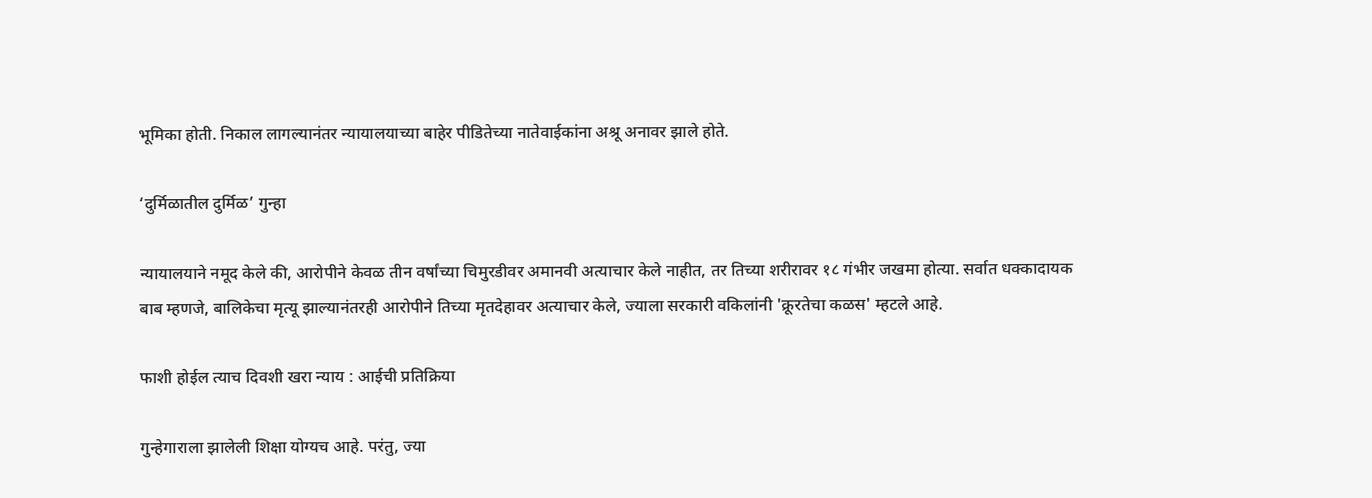भूमिका होती. निकाल लागल्यानंतर न्यायालयाच्या बाहेर पीडितेच्या नातेवाईकांना अश्रू अनावर झाले होते.

‘दुर्मिळातील दुर्मिळ’ गुन्हा

न्यायालयाने नमूद केले की, आरोपीने केवळ तीन वर्षांच्या चिमुरडीवर अमानवी अत्याचार केले नाहीत, तर तिच्या शरीरावर १८ गंभीर जखमा होत्या. सर्वात धक्कादायक बाब म्हणजे, बालिकेचा मृत्यू झाल्यानंतरही आरोपीने तिच्या मृतदेहावर अत्याचार केले, ज्याला सरकारी वकिलांनी 'क्रूरतेचा कळस' म्हटले आहे.

फाशी होईल त्याच दिवशी खरा न्याय : आईची प्रतिक्रिया

गुन्हेगाराला झालेली शिक्षा योग्यच आहे. परंतु, ज्या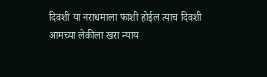दिवशी या नराधमाला फाशी होईल त्याच दिवशी आमच्या लेकीला खरा न्याय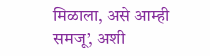मिळाला, असे आम्ही समजू’, अशी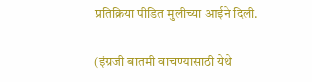प्रतिक्रिया पीडित मुलीच्या आईने दिली.

(इंग्रजी बातमी वाचण्यासाठी येथे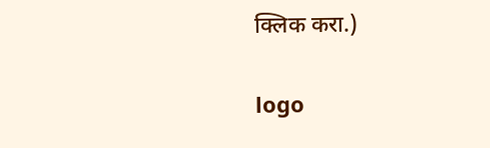क्लिक करा.)

logo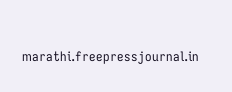marathi.freepressjournal.in